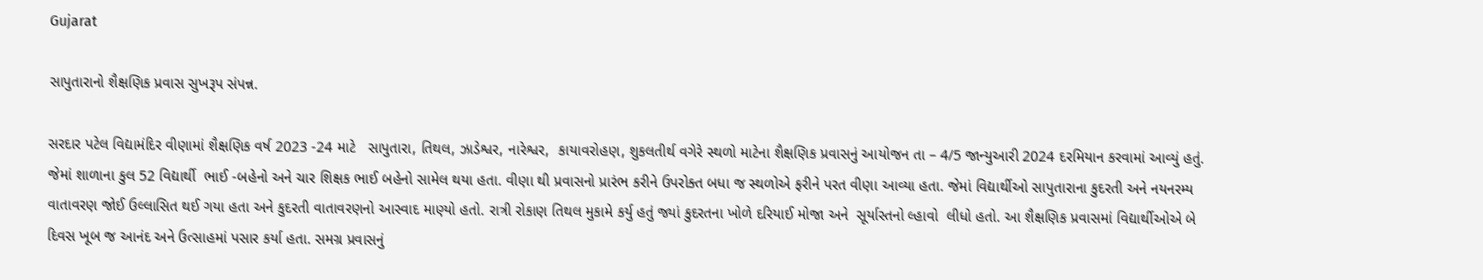Gujarat

સાપુતારાનો શૈક્ષણિક પ્રવાસ સુખરૂપ સંપન્ન.

સરદાર પટેલ વિદ્યામંદિર વીણામાં શૈક્ષણિક વર્ષ 2023 -24 માટે   સાપુતારા, તિથલ, ઝાડેશ્વર, નારેશ્વર,  કાયાવરોહણ, શુકલતીર્થ વગેરે સ્થળો માટેના શૈક્ષણિક પ્રવાસનું આયોજન તા – 4/5 જાન્યુઆરી 2024 દરમિયાન કરવામાં આવ્યું હતું.  જેમાં શાળાના કુલ 52 વિદ્યાર્થી  ભાઈ -બહેનો અને ચાર શિક્ષક ભાઈ બહેનો સામેલ થયા હતા. વીણા થી પ્રવાસનો પ્રારંભ કરીને ઉપરોક્ત બધા જ સ્થળોએ ફરીને પરત વીણા આવ્યા હતા. જેમાં વિદ્યાર્થીઓ સાપુતારાના કુદરતી અને નયનરમ્ય વાતાવરણ જોઈ ઉલ્લાસિત થઈ ગયા હતા અને કુદરતી વાતાવરણનો આસ્વાદ માણ્યો હતો. રાત્રી રોકાણ તિથલ મુકામે કર્યુ હતું જ્યાં કુદરતના ખોળે દરિયાઈ મોજા અને  સૂર્યાસ્તનો લ્હાવો  લીધો હતો. આ શૈક્ષણિક પ્રવાસમાં વિદ્યાર્થીઓએ બે દિવસ ખૂબ જ આનંદ અને ઉત્સાહમાં પસાર કર્યા હતા. સમગ્ર પ્રવાસનું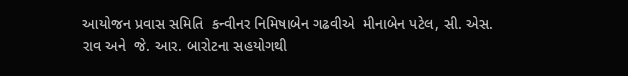આયોજન પ્રવાસ સમિતિ  કન્વીનર નિમિષાબેન ગઢવીએ  મીનાબેન પટેલ, સી. એસ. રાવ અને  જે. આર. બારોટના સહયોગથી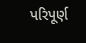પરિપૂર્ણ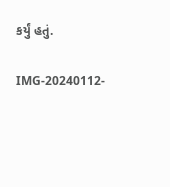કર્યું હતું.

IMG-20240112-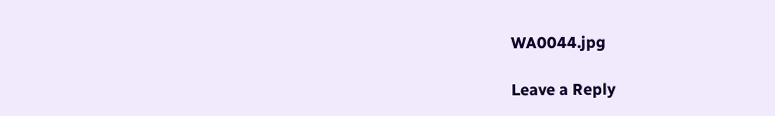WA0044.jpg

Leave a Reply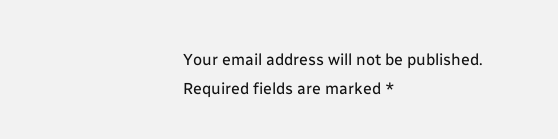Your email address will not be published. Required fields are marked *